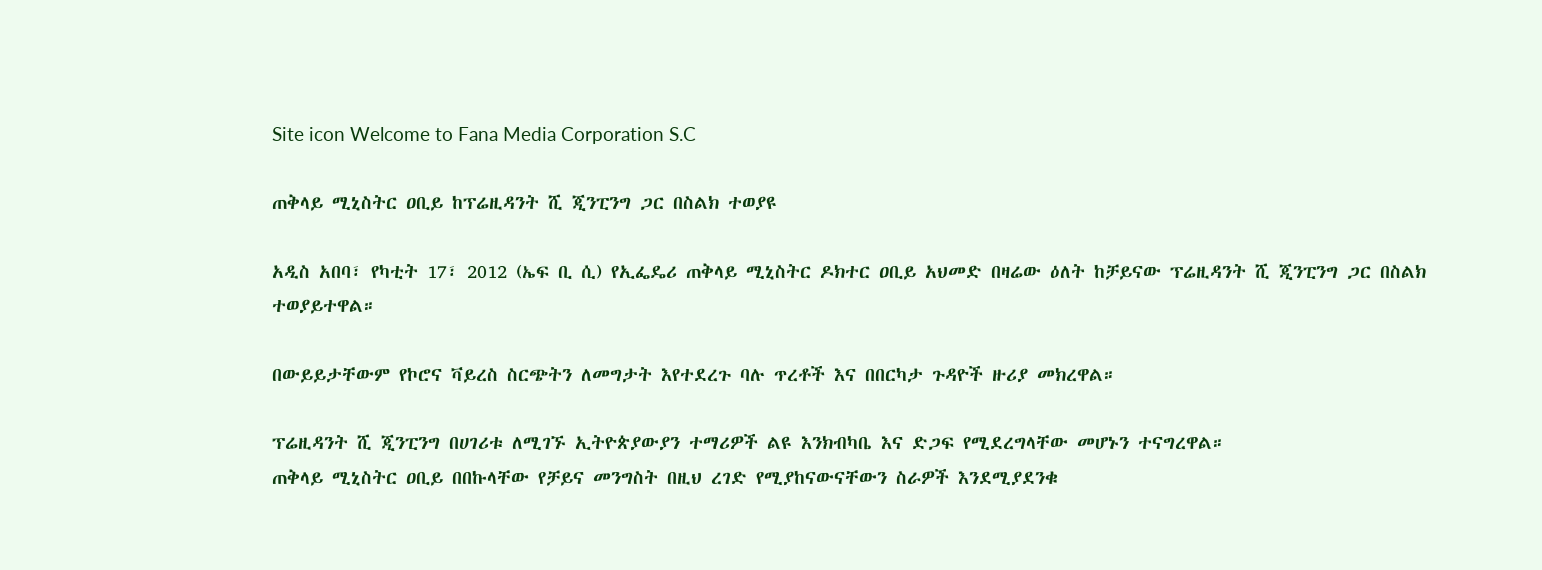Site icon Welcome to Fana Media Corporation S.C

ጠቅላይ ሚኒስትር ዐቢይ ከፕሬዚዳንት ሺ ጂንፒንግ ጋር በስልክ ተወያዩ

አዲስ አበባ፣ የካቲት 17፣ 2012 (ኤፍ ቢ ሲ) የኢፌዴሪ ጠቅላይ ሚኒስትር ዶክተር ዐቢይ አህመድ በዛሬው ዕለት ከቻይናው ፕሬዚዳንት ሺ ጂንፒንግ ጋር በስልክ ተወያይተዋል።

በውይይታቸውም የኮሮና ቫይረስ ስርጭትን ለመግታት እየተደረጉ ባሉ ጥረቶች እና በበርካታ ጉዳዮች ዙሪያ መክረዋል።

ፕሬዚዳንት ሺ ጂንፒንግ በሀገሪቱ ለሚገኙ ኢትዮጵያውያን ተማሪዎች ልዩ እንክብካቤ እና ድጋፍ የሚደረግላቸው መሆኑን ተናግረዋል።
ጠቅላይ ሚኒስትር ዐቢይ በበኩላቸው የቻይና መንግስት በዚህ ረገድ የሚያከናውናቸውን ስራዎች እንደሚያደንቁ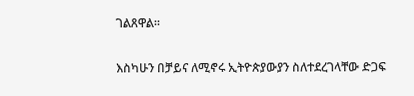ገልጸዋል።

እስካሁን በቻይና ለሚኖሩ ኢትዮጵያውያን ስለተደረገላቸው ድጋፍ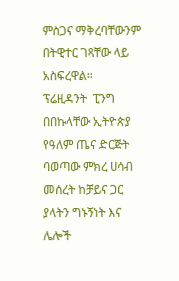ምስጋና ማቅረባቸውንም በትዊተር ገጻቸው ላይ አስፍረዋል።
ፕሬዚዳንት  ፒንግ በበኩላቸው ኢትዮጵያ የዓለም ጤና ድርጅት ባወጣው ምክረ ሀሳብ  መሰረት ከቻይና ጋር ያላትን ግኑኝነት እና ሌሎች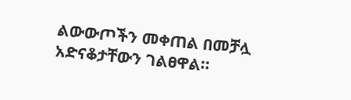ልውውጦችን መቀጠል በመቻሏ አድናቆታቸውን ገልፀዋል።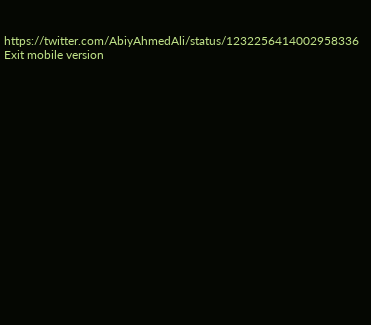https://twitter.com/AbiyAhmedAli/status/1232256414002958336
Exit mobile version